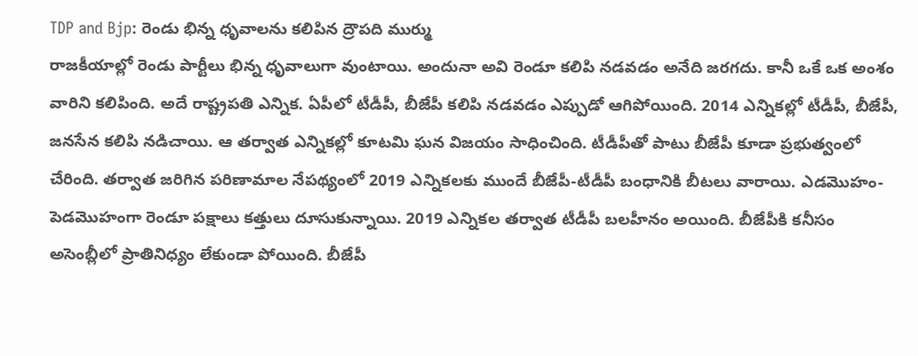TDP and Bjp: రెండు భిన్న ధృవాలను కలిపిన ద్రౌపది ముర్ము
రాజకీయాల్లో రెండు పార్టీలు భిన్న ధృవాలుగా వుంటాయి. అందునా అవి రెండూ కలిపి నడవడం అనేది జరగదు. కానీ ఒకే ఒక అంశం వారిని కలిపింది. అదే రాష్ట్రపతి ఎన్నిక. ఏపీలో టీడీపీ, బీజేపీ కలిపి నడవడం ఎప్పుడో ఆగిపోయింది. 2014 ఎన్నికల్లో టీడీపీ, బీజేపీ, జనసేన కలిపి నడిచాయి. ఆ తర్వాత ఎన్నికల్లో కూటమి ఘన విజయం సాధించింది. టీడీపీతో పాటు బీజేపీ కూడా ప్రభుత్వంలో చేరింది. తర్వాత జరిగిన పరిణామాల నేపథ్యంలో 2019 ఎన్నికలకు ముందే బీజేపీ-టీడీపీ బంధానికి బీటలు వారాయి. ఎడమొహం-పెడమొహంగా రెండూ పక్షాలు కత్తులు దూసుకున్నాయి. 2019 ఎన్నికల తర్వాత టీడీపీ బలహీనం అయింది. బీజేపీకి కనీసం అసెంబ్లీలో ప్రాతినిధ్యం లేకుండా పోయింది. బీజేపీ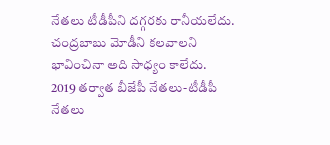నేతలు టీడీపీని దగ్గరకు రానీయలేదు. చంద్రబాబు మోడీని కలవాలని భావించినా అది సాధ్యం కాలేదు.
2019 తర్వాత బీజేపీ నేతలు-టీడీపీ నేతలు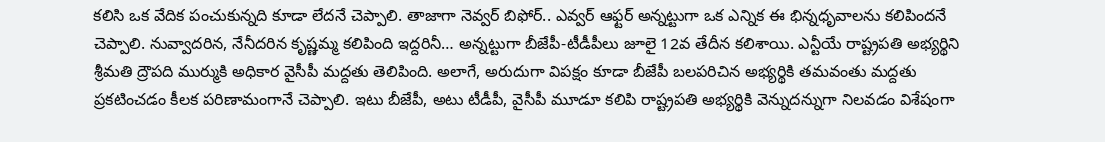కలిసి ఒక వేదిక పంచుకున్నది కూడా లేదనే చెప్పాలి. తాజాగా నెవ్వర్ బిఫోర్.. ఎవ్వర్ ఆఫ్టర్ అన్నట్టుగా ఒక ఎన్నిక ఈ భిన్నధృవాలను కలిపిందనే చెప్పాలి. నువ్వాదరిన, నేనీదరిన కృష్ణమ్మ కలిపింది ఇద్దరినీ… అన్నట్టుగా బీజేపీ-టీడీపీలు జూలై 12వ తేదీన కలిశాయి. ఎన్టీయే రాష్ట్రపతి అభ్యర్థిని శ్రీమతి ద్రౌపది ముర్ముకి అధికార వైసీపీ మద్దతు తెలిపింది. అలాగే, అరుదుగా విపక్షం కూడా బీజేపీ బలపరిచిన అభ్యర్థికి తమవంతు మద్దతు ప్రకటించడం కీలక పరిణామంగానే చెప్పాలి. ఇటు బీజేపీ, అటు టీడీపీ, వైసీపీ మూడూ కలిపి రాష్ట్రపతి అభ్యర్థికి వెన్నుదన్నుగా నిలవడం విశేషంగా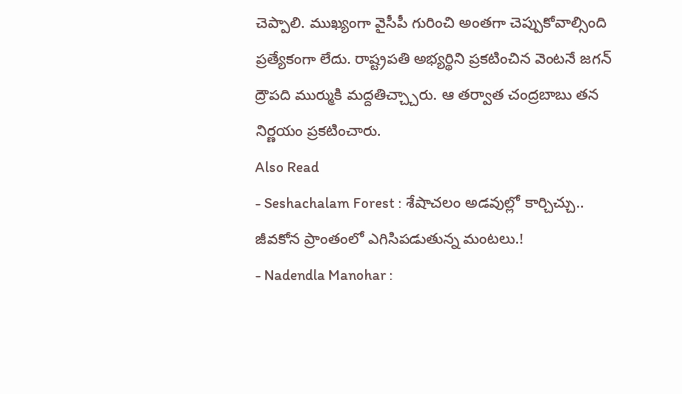చెప్పాలి. ముఖ్యంగా వైసీపీ గురించి అంతగా చెప్పుకోవాల్సింది ప్రత్యేకంగా లేదు. రాష్ట్రపతి అభ్యర్థిని ప్రకటించిన వెంటనే జగన్ ద్రౌపది ముర్ముకి మద్దతిచ్చ్చారు. ఆ తర్వాత చంద్రబాబు తన నిర్ణయం ప్రకటించారు.
Also Read
- Seshachalam Forest : శేషాచలం అడవుల్లో కార్చిచ్చు.. జీవకోన ప్రాంతంలో ఎగిసిపడుతున్న మంటలు.!
- Nadendla Manohar :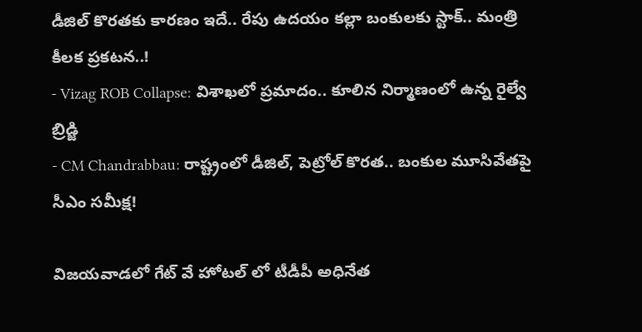డీజిల్ కొరతకు కారణం ఇదే.. రేపు ఉదయం కల్లా బంకులకు స్టాక్.. మంత్రి కీలక ప్రకటన..!
- Vizag ROB Collapse: విశాఖలో ప్రమాదం.. కూలిన నిర్మాణంలో ఉన్న రైల్వే బ్రిడ్జి
- CM Chandrabbau: రాష్ట్రంలో డీజిల్, పెట్రోల్ కొరత.. బంకుల మూసివేతపై సీఎం సమీక్ష!

విజయవాడలో గేట్ వే హోటల్ లో టీడీపీ అధినేత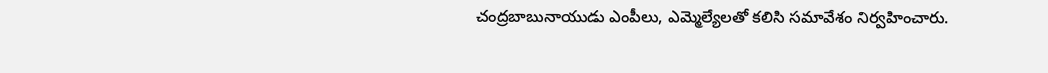చంద్రబాబునాయుడు ఎంపీలు, ఎమ్మెల్యేలతో కలిసి సమావేశం నిర్వహించారు.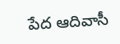పేద ఆదివాసీ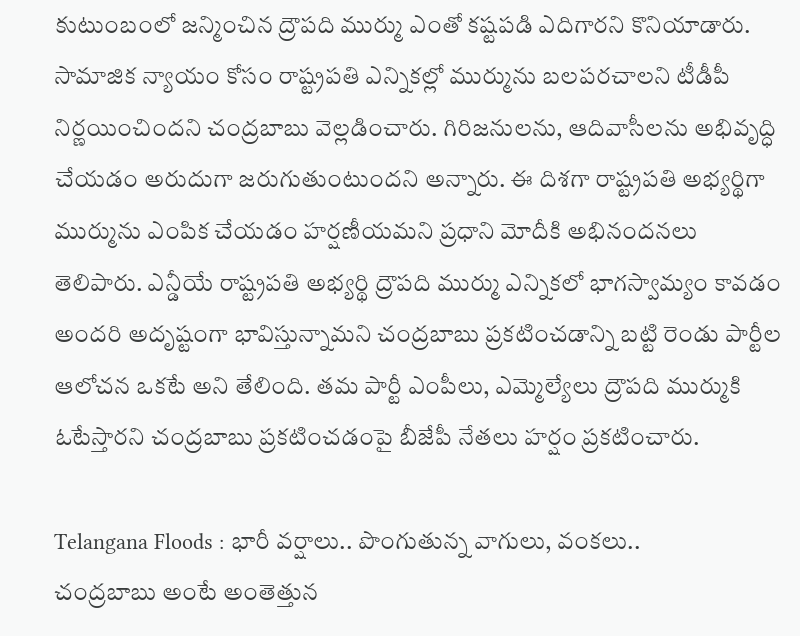కుటుంబంలో జన్మించిన ద్రౌపది ముర్ము ఎంతో కష్టపడి ఎదిగారని కొనియాడారు. సామాజిక న్యాయం కోసం రాష్ట్రపతి ఎన్నికల్లో ముర్మును బలపరచాలని టీడీపీ నిర్ణయించిందని చంద్రబాబు వెల్లడించారు. గిరిజనులను, ఆదివాసీలను అభివృద్ధి చేయడం అరుదుగా జరుగుతుంటుందని అన్నారు. ఈ దిశగా రాష్ట్రపతి అభ్యర్థిగా ముర్మును ఎంపిక చేయడం హర్షణీయమని ప్రధాని మోదీకి అభినందనలు తెలిపారు. ఎన్డీయే రాష్ట్రపతి అభ్యర్థి ద్రౌపది ముర్ము ఎన్నికలో భాగస్వామ్యం కావడం అందరి అదృష్టంగా భావిస్తున్నామని చంద్రబాబు ప్రకటించడాన్ని బట్టి రెండు పార్టీల ఆలోచన ఒకటే అని తేలింది. తమ పార్టీ ఎంపీలు, ఎమ్మెల్యేలు ద్రౌపది ముర్ముకి ఓటేస్తారని చంద్రబాబు ప్రకటించడంపై బీజేపీ నేతలు హర్షం ప్రకటించారు.

Telangana Floods : భారీ వర్షాలు.. పొంగుతున్న వాగులు, వంకలు..
చంద్రబాబు అంటే అంతెత్తున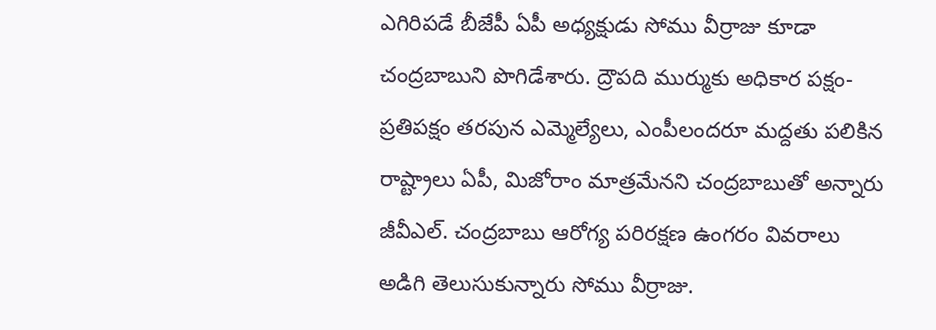ఎగిరిపడే బీజేపీ ఏపీ అధ్యక్షుడు సోము వీర్రాజు కూడా చంద్రబాబుని పొగిడేశారు. ద్రౌపది ముర్ముకు అధికార పక్షం-ప్రతిపక్షం తరపున ఎమ్మెల్యేలు, ఎంపీలందరూ మద్దతు పలికిన రాష్ట్రాలు ఏపీ, మిజోరాం మాత్రమేనని చంద్రబాబుతో అన్నారు జీవీఎల్. చంద్రబాబు ఆరోగ్య పరిరక్షణ ఉంగరం వివరాలు అడిగి తెలుసుకున్నారు సోము వీర్రాజు.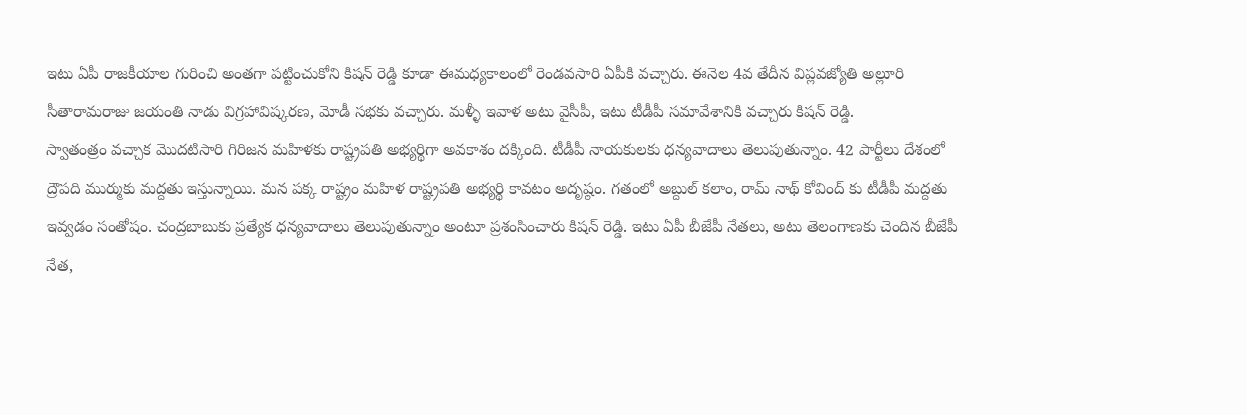ఇటు ఏపీ రాజకీయాల గురించి అంతగా పట్టించుకోని కిషన్ రెడ్డి కూడా ఈమధ్యకాలంలో రెండవసారి ఏపీకి వచ్చారు. ఈనెల 4వ తేదీన విప్లవజ్యోతి అల్లూరి సీతారామరాజు జయంతి నాడు విగ్రహావిష్కరణ, మోడీ సభకు వచ్చారు. మళ్ళీ ఇవాళ అటు వైసీపీ, ఇటు టీడీపీ సమావేశానికి వచ్చారు కిషన్ రెడ్డి.
స్వాతంత్రం వచ్చాక మొదటిసారి గిరిజన మహిళకు రాష్ట్రపతి అభ్యర్థిగా అవకాశం దక్కింది. టీడీపీ నాయకులకు ధన్యవాదాలు తెలుపుతున్నాం. 42 పార్టీలు దేశంలో ద్రౌపది ముర్ముకు మద్దతు ఇస్తున్నాయి. మన పక్క రాష్ట్రం మహిళ రాష్ట్రపతి అభ్యర్థి కావటం అదృష్ఠం. గతంలో అబ్దుల్ కలాం, రామ్ నాథ్ కోవింద్ కు టీడీపీ మద్దతు ఇవ్వడం సంతోషం. చంద్రబాబుకు ప్రత్యేక ధన్యవాదాలు తెలుపుతున్నాం అంటూ ప్రశంసించారు కిషన్ రెడ్డి. ఇటు ఏపీ బీజేపీ నేతలు, అటు తెలంగాణకు చెందిన బీజేపీ నేత,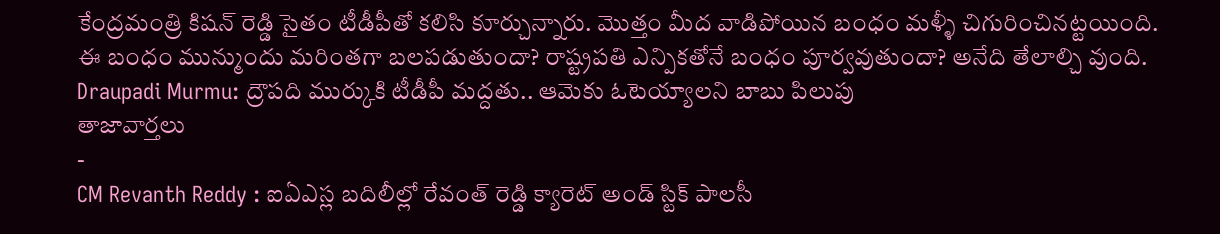కేంద్రమంత్రి కిషన్ రెడ్డి సైతం టీడీపీతో కలిసి కూర్చున్నారు. మొత్తం మీద వాడిపోయిన బంధం మళ్ళీ చిగురించినట్టయింది. ఈ బంధం మున్ముందు మరింతగా బలపడుతుందా? రాష్ట్రపతి ఎన్పికతోనే బంధం పూర్వవుతుందా? అనేది తేలాల్చి వుంది.
Draupadi Murmu: ద్రౌపది ముర్కుకి టీడీపీ మద్దతు.. ఆమెకు ఓటెయ్యాలని బాబు పిలుపు
తాజావార్తలు
-
CM Revanth Reddy : ఐఏఎస్ల బదిలీల్లో రేవంత్ రెడ్డి క్యారెట్ అండ్ స్టిక్ పాలసీ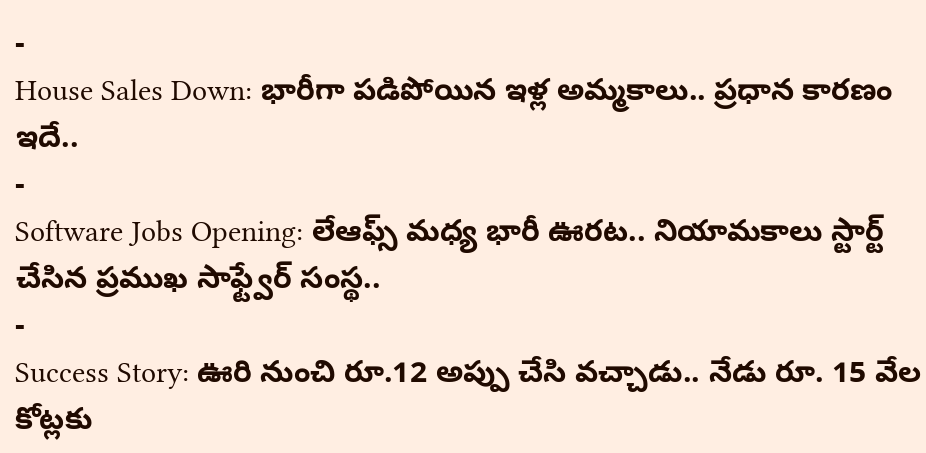-
House Sales Down: భారీగా పడిపోయిన ఇళ్ల అమ్మకాలు.. ప్రధాన కారణం ఇదే..
-
Software Jobs Opening: లేఆఫ్స్ మధ్య భారీ ఊరట.. నియామకాలు స్టార్ట్ చేసిన ప్రముఖ సాఫ్ట్వేర్ సంస్థ..
-
Success Story: ఊరి నుంచి రూ.12 అప్పు చేసి వచ్చాడు.. నేడు రూ. 15 వేల కోట్లకు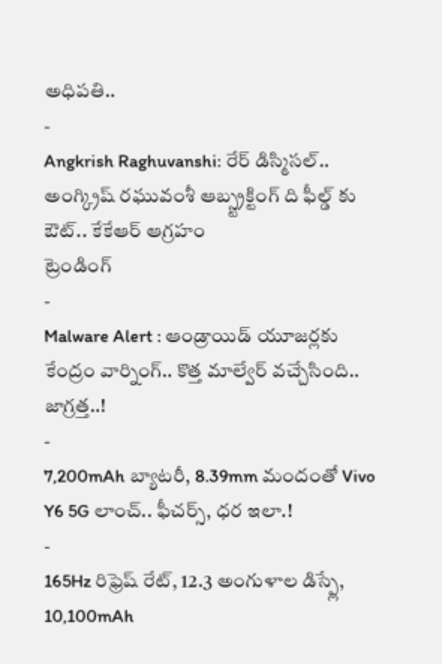అధిపతి..
-
Angkrish Raghuvanshi: రేర్ డిస్మిసల్.. అంగ్క్రిష్ రఘువంశీ ఆబ్స్ట్రక్టింగ్ ది ఫీల్డ్ కు ఔట్.. కేకేఆర్ ఆగ్రహం
ట్రెండింగ్
-
Malware Alert : ఆండ్రాయిడ్ యూజర్లకు కేంద్రం వార్నింగ్.. కొత్త మాల్వేర్ వచ్చేసింది.. జాగ్రత్త..!
-
7,200mAh బ్యాటరీ, 8.39mm మందంతో Vivo Y6 5G లాంచ్.. ఫీచర్స్, ధర ఇలా.!
-
165Hz రిఫ్రెష్ రేట్, 12.3 అంగుళాల డిస్ప్లే, 10,100mAh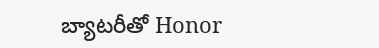బ్యాటరీతో Honor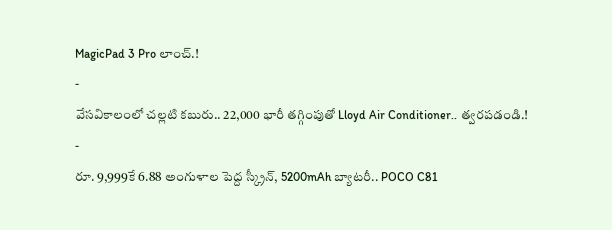MagicPad 3 Pro లాంచ్.!
-
వేసవికాలంలో చల్లటి కబురు.. 22,000 భారీ తగ్గింపుతో Lloyd Air Conditioner.. త్వరపడండి.!
-
రూ. 9,999కే 6.88 అంగుళాల పెద్ద స్క్రీన్, 5200mAh బ్యాటరీ.. POCO C81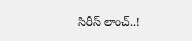సిరీస్ లాంచ్..!